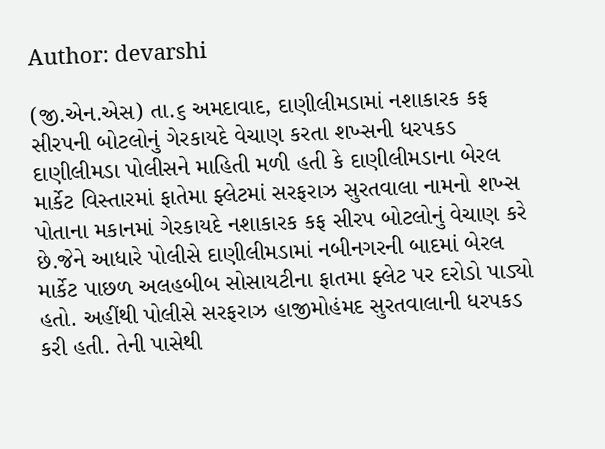Author: devarshi

(જી.એન.એસ) તા.૬ અમદાવાદ, દાણીલીમડામાં નશાકારક કફ સીરપની બોટલોનું ગેરકાયદે વેચાણ કરતા શખ્સની ધરપકડ દાણીલીમડા પોલીસને માહિતી મળી હતી કે દાણીલીમડાના બેરલ માર્કેટ વિસ્તારમાં ફાતેમા ફ્લેટમાં સરફરાઝ સુરતવાલા નામનો શખ્સ પોતાના મકાનમાં ગેરકાયદે નશાકારક કફ સીરપ બોટલોનું વેચાણ કરે છે.જેને આધારે પોલીસે દાણીલીમડામાં નબીનગરની બાદમાં બેરલ માર્કેટ પાછળ અલહબીબ સોસાયટીના ફાતમા ફ્લેટ પર દરોડો પાડ્યો હતો. અહીંથી પોલીસે સરફરાઝ હાજીમોહંમદ સુરતવાલાની ધરપકડ કરી હતી. તેની પાસેથી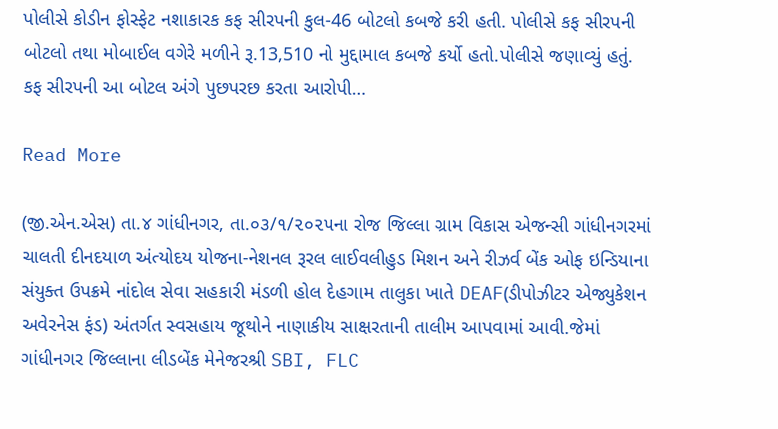પોલીસે કોડીન ફોસ્ફેટ નશાકારક કફ સીરપની કુલ-46 બોટલો કબજે કરી હતી. પોલીસે કફ સીરપની બોટલો તથા મોબાઈલ વગેરે મળીને રૂ.13,510 નો મુદ્દામાલ કબજે કર્યો હતો.પોલીસે જણાવ્યું હતું. કફ સીરપની આ બોટલ અંગે પુછપરછ કરતા આરોપી…

Read More

(જી.એન.એસ) તા.૪ ગાંધીનગર, તા.૦૩/૧/૨૦૨૫ના રોજ જિલ્લા ગ્રામ વિકાસ એજન્સી ગાંધીનગરમાં ચાલતી દીનદયાળ અંત્યોદય યોજના-નેશનલ રૂરલ લાઈવલીહુડ મિશન અને રીઝર્વ બેંક ઓફ ઇન્ડિયાના સંયુક્ત ઉપક્રમે નાંદોલ સેવા સહકારી મંડળી હોલ દેહગામ તાલુકા ખાતે DEAF(ડીપોઝીટર એજ્યુકેશન અવેરનેસ ફંડ) અંતર્ગત સ્વસહાય જૂથોને નાણાકીય સાક્ષરતાની તાલીમ આપવામાં આવી.જેમાં ગાંધીનગર જિલ્લાના લીડબેંક મેનેજરશ્રી SBI, FLC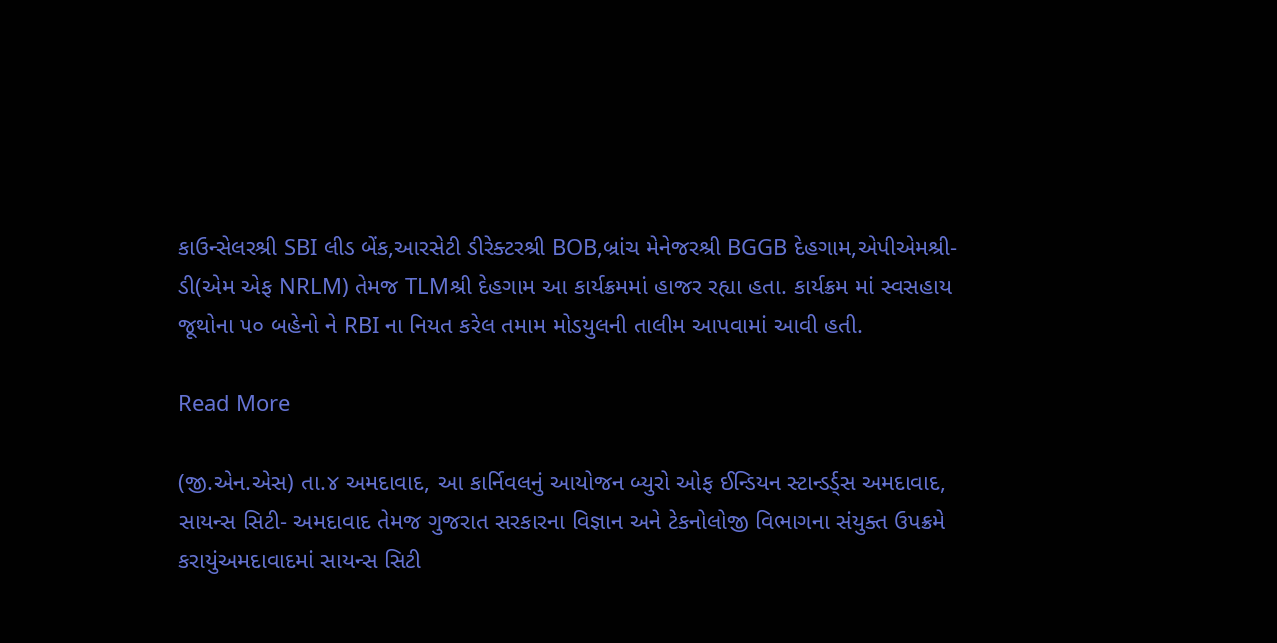કાઉન્સેલરશ્રી SBI લીડ બેંક,આરસેટી ડીરેક્ટરશ્રી BOB,બ્રાંચ મેનેજરશ્રી BGGB દેહગામ,એપીએમશ્રી-ડી(એમ એફ NRLM) તેમજ TLMશ્રી દેહગામ આ કાર્યક્રમમાં હાજર રહ્યા હતા. કાર્યક્રમ માં સ્વસહાય જૂથોના ૫૦ બહેનો ને RBI ના નિયત કરેલ તમામ મોડયુલની તાલીમ આપવામાં આવી હતી.

Read More

(જી.એન.એસ) તા.૪ અમદાવાદ, આ કાર્નિવલનું આયોજન બ્યુરો ઓફ ઈન્ડિયન સ્ટાન્ડર્ડ્સ અમદાવાદ, સાયન્સ સિટી- અમદાવાદ તેમજ ગુજરાત સરકારના વિજ્ઞાન અને ટેકનોલોજી વિભાગના સંયુક્ત ઉપક્રમે કરાયુંઅમદાવાદમાં સાયન્સ સિટી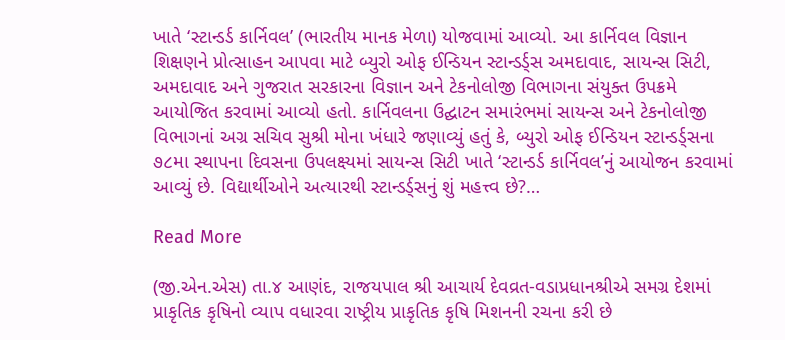ખાતે ‘સ્ટાન્ડર્ડ કાર્નિવલ’ (ભારતીય માનક મેળા) યોજવામાં આવ્યો. આ કાર્નિવલ વિજ્ઞાન શિક્ષણને પ્રોત્સાહન આપવા માટે બ્યુરો ઓફ ઈન્ડિયન સ્ટાન્ડર્ડ્સ અમદાવાદ, સાયન્સ સિટી, અમદાવાદ અને ગુજરાત સરકારના વિજ્ઞાન અને ટેકનોલોજી વિભાગના સંયુક્ત ઉપક્રમે આયોજિત કરવામાં આવ્યો હતો. કાર્નિવલના ઉદ્ઘાટન સમારંભમાં સાયન્સ અને ટેકનોલોજી વિભાગનાં અગ્ર સચિવ સુશ્રી મોના ખંધારે જણાવ્યું હતું કે, બ્યુરો ઓફ ઈન્ડિયન સ્ટાન્ડર્ડ્સના ૭૮મા સ્થાપના દિવસના ઉપલક્ષ્યમાં સાયન્સ સિટી ખાતે ‘સ્ટાન્ડર્ડ કાર્નિવલ’નું આયોજન કરવામાં આવ્યું છે. વિદ્યાર્થીઓને અત્યારથી સ્ટાન્ડર્ડ્સનું શું મહત્ત્વ છે?…

Read More

(જી.એન.એસ) તા.૪ આણંદ, રાજયપાલ શ્રી આચાર્ય દેવવ્રત-વડાપ્રધાનશ્રીએ સમગ્ર દેશમાં પ્રાકૃતિક કૃષિનો વ્યાપ વધારવા રાષ્ટ્રીય પ્રાકૃતિક કૃષિ મિશનની રચના કરી છે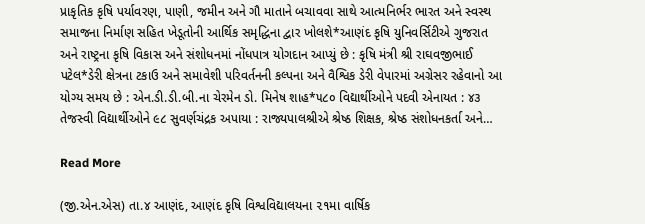પ્રાકૃતિક કૃષિ પર્યાવરણ, પાણી, જમીન અને ગૌ માતાને બચાવવા સાથે આત્મનિર્ભર ભારત અને સ્વસ્થ સમાજના નિર્માણ સહિત ખેડૂતોની આર્થિક સમૃદ્ધિના દ્વાર ખોલશે*આણંદ કૃષિ યુનિવર્સિટીએ ગુજરાત અને રાષ્ટ્રના કૃષિ વિકાસ અને સંશોધનમાં નોંધપાત્ર યોગદાન આપ્યું છે : કૃષિ મંત્રી શ્રી રાઘવજીભાઈ પટેલ*ડેરી ક્ષેત્રના ટકાઉ અને સમાવેશી પરિવર્તનની કલ્પના અને વૈશ્વિક ડેરી વેપારમાં અગ્રેસર રહેવાનો આ યોગ્ય સમય છે : એન.ડી.ડી.બી.ના ચેરમેન ડો. મિનેષ શાહ*૫૮૦ વિદ્યાર્થીઓને પદવી એનાયત : ૪૩ તેજસ્વી વિદ્યાર્થીઓને ૯૮ સુવર્ણચંદ્રક અપાયા : રાજ્યપાલશ્રીએ શ્રેષ્ઠ શિક્ષક, શ્રેષ્ઠ સંશોધનકર્તા અને…

Read More

(જી.એન.એસ) તા.૪ આણંદ, આણંદ કૃષિ વિશ્વવિદ્યાલયના ૨૧મા વાર્ષિક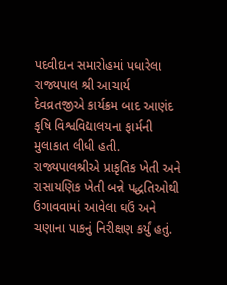પદવીદાન સમારોહમાં પધારેલા રાજ્યપાલ શ્રી આચાર્ય દેવવ્રતજીએ કાર્યક્રમ બાદ આણંદ કૃષિ વિશ્વવિદ્યાલયના ફાર્મની મુલાકાત લીધી હતી. રાજ્યપાલશ્રીએ પ્રાકૃતિક ખેતી અને રાસાયણિક ખેતી બન્ને પદ્ધતિઓથી ઉગાવવામાં આવેલા ઘઉં અને ચણાના પાકનું નિરીક્ષણ કર્યું હતું.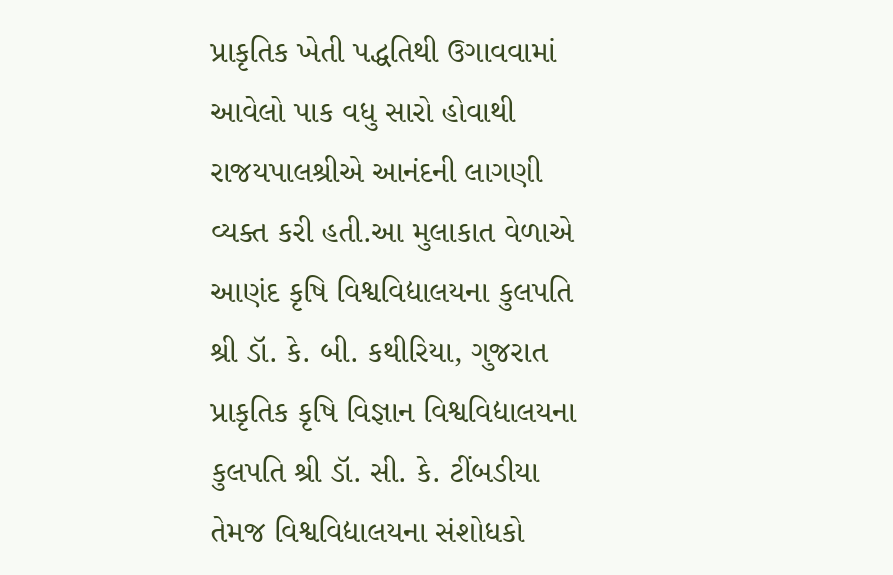પ્રાકૃતિક ખેતી પદ્ધતિથી ઉગાવવામાં આવેલો પાક વધુ સારો હોવાથી રાજયપાલશ્રીએ આનંદની લાગણી વ્યક્ત કરી હતી.આ મુલાકાત વેળાએ આણંદ કૃષિ વિશ્વવિદ્યાલયના કુલપતિ શ્રી ડૉ. કે. બી. કથીરિયા, ગુજરાત પ્રાકૃતિક કૃષિ વિજ્ઞાન વિશ્વવિદ્યાલયના કુલપતિ શ્રી ડૉ. સી. કે. ટીંબડીયા તેમજ વિશ્વવિદ્યાલયના સંશોધકો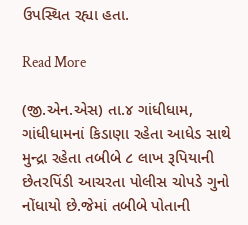ઉપસ્થિત રહ્યા હતા.

Read More

(જી.એન.એસ) તા.૪ ગાંધીધામ, ગાંધીધામનાં કિડાણા રહેતા આધેડ સાથે મુન્દ્રા રહેતા તબીબે ૮ લાખ રૂપિયાની છેતરપિંડી આચરતા પોલીસ ચોપડે ગુનો નોંધાયો છે.જેમાં તબીબે પોતાની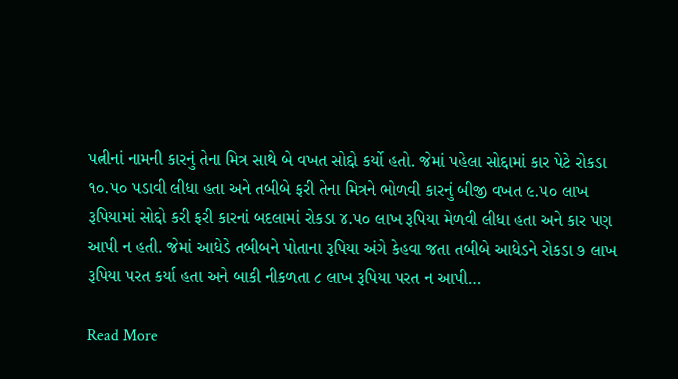પત્નીનાં નામની કારનું તેના મિત્ર સાથે બે વખત સોદ્દો કર્યો હતો. જેમાં પહેલા સોદ્દામાં કાર પેટે રોકડા ૧૦.૫૦ પડાવી લીધા હતા અને તબીબે ફરી તેના મિત્રને ભોળવી કારનું બીજી વખત ૯.૫૦ લાખ રૂપિયામાં સોદ્દો કરી ફરી કારનાં બદલામાં રોકડા ૪.૫૦ લાખ રૂપિયા મેળવી લીધા હતા અને કાર પણ આપી ન હતી. જેમાં આધેડે તબીબને પોતાના રૂપિયા અંગે કેહવા જતા તબીબે આધેડને રોકડા ૭ લાખ રૂપિયા પરત કર્યા હતા અને બાકી નીકળતા ૮ લાખ રૂપિયા પરત ન આપી…

Read More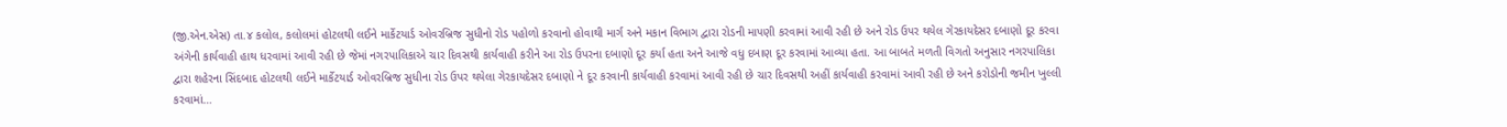(જી.એન.એસ) તા.૪ કલોલ, કલોલમાં હોટલથી લઈને માર્કેટયાર્ડ ઓવરબ્રિજ સુધીનો રોડ પહોળો કરવાનો હોવાથી માર્ગ અને મકાન વિભાગ દ્વારા રોડની માપણી કરવામાં આવી રહી છે અને રોડ ઉપર થયેલ ગેરકાયદેસર દબાણો દૂર કરવા અંગેની કાર્યવાહી હાથ ધરવામાં આવી રહી છે જેમાં નગરપાલિકાએ ચાર દિવસથી કાર્યવાહી કરીને આ રોડ ઉપરના દબાણો દૂર કર્યા હતા અને આજે વધુ દબાણ દૂર કરવામાં આવ્યા હતા. આ બાબતે મળતી વિગતો અનુસાર નગરપાલિકા દ્વારા શહેરના સિંદબાદ હોટલથી લઈને માર્કેટયાર્ડ ઓવરબ્રિજ સુધીના રોડ ઉપર થયેલા ગેરકાયદેસર દબાણો ને દૂર કરવાની કાર્યવાહી કરવામાં આવી રહી છે ચાર દિવસથી અહીં કાર્યવાહી કરવામાં આવી રહી છે અને કરોડોની જમીન ખુલ્લી કરવામાં…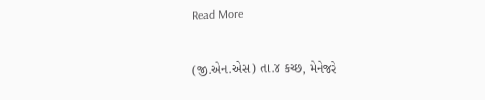Read More

(જી.એન.એસ) તા.૪ કચ્છ, મેનેજરે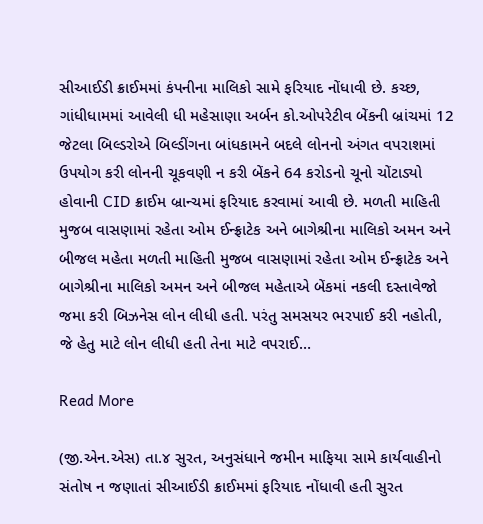સીઆઈડી ક્રાઈમમાં કંપનીના માલિકો સામે ફરિયાદ નોંધાવી છે. કચ્છ, ગાંધીધામમાં આવેલી ધી મહેસાણા અર્બન કો.ઓપરેટીવ બેંકની બ્રાંચમાં 12 જેટલા બિલ્ડરોએ બિલ્ડીંગના બાંધકામને બદલે લોનનો અંગત વપરાશમાં ઉપયોગ કરી લોનની ચૂકવણી ન કરી બેંકને 64 કરોડનો ચૂનો ચોંટાડ્યો હોવાની CID ક્રાઈમ બ્રાન્ચમાં ફરિયાદ કરવામાં આવી છે. મળતી માહિતી મુજબ વાસણામાં રહેતા ઓમ ઈન્ફ્રાટેક અને બાગેશ્રીના માલિકો અમન અને બીજલ મહેતા મળતી માહિતી મુજબ વાસણામાં રહેતા ઓમ ઈન્ફ્રાટેક અને બાગેશ્રીના માલિકો અમન અને બીજલ મહેતાએ બેંકમાં નકલી દસ્તાવેજો જમા કરી બિઝનેસ લોન લીધી હતી. પરંતુ સમસયર ભરપાઈ કરી નહોતી, જે હેતુ માટે લોન લીધી હતી તેના માટે વપરાઈ…

Read More

(જી.એન.એસ) તા.૪ સુરત, અનુસંધાને જમીન માફિયા સામે કાર્યવાહીનો સંતોષ ન જણાતાં સીઆઈડી ક્રાઈમમાં ફરિયાદ નોંધાવી હતી સુરત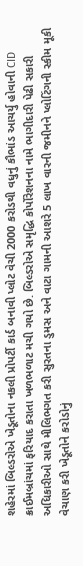શહેરમાં બિલ્ડરોએ ખેડૂતોના નકલી પ્રોપર્ટી કાર્ડ બનાવી પ્લોટ વેચી 2000 કરોડથી વધુનું કૌભાંડ આચર્યુ હોવાની CID ક્રાઈમબ્રાંચમાં ફરિયાદ કરાતા ખળભળાટ મચી ગયો છે. બિલ્ડરોએ સમૃદ્ધિ કોર્પોરેશનના નામે ભાગીદારી પેઢી સકારી અધિકારીઓ સાથે મીલિભગત કરી સુરતના ડુમસ અને વાટા ગામની આશરે 5 લાખ વારની જમીનને પ્લોટિંગની સ્કીમ મૂકી વેચાણ કરી ખેડૂતોને કરોડોનું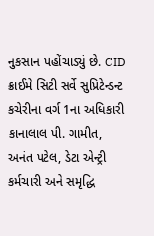નુકસાન પહોંચાડ્યું છે. CID ક્રાઈમે સિટી સર્વે સુપ્રિટેન્ડન્ટ કચેરીના વર્ગ 1ના અધિકારી કાનાલાલ પી. ગામીત, અનંત પટેલ, ડેટા એન્ટ્રી કર્મચારી અને સમૃદ્ધિ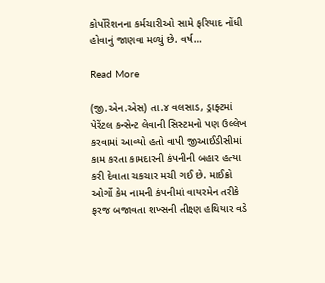કોર્પોરેશનના કર્મચારીઓ સામે ફરિયાદ નોંધી હોવાનું જાણવા મળ્યું છે. વર્ષ…

Read More

(જી.એન.એસ) તા.૪ વલસાડ, ડ્રાફ્ટમાં પેરેંટલ કન્સેન્ટ લેવાની સિસ્ટમનો પણ ઉલ્લેખ કરવામાં આવ્યો હતો વાપી જીઆઈડીસીમાં કામ કરતા કામદારની કંપનીની બહાર હત્યા કરી દેવાતા ચકચાર મચી ગઈ છે. માઈક્રો ઓર્ગો કેમ નામની કંપનીમાં વાયરમેન તરીકે ફરજ બજાવતા શખ્સની તીક્ષ્ણ હથિયાર વડે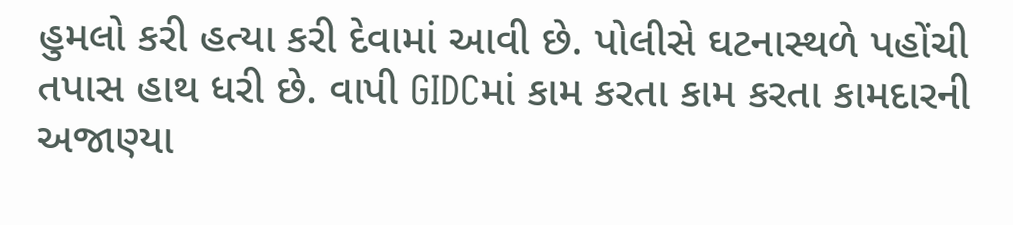હુમલો કરી હત્યા કરી દેવામાં આવી છે. પોલીસે ઘટનાસ્થળે પહોંચી તપાસ હાથ ધરી છે. વાપી GIDCમાં કામ કરતા કામ કરતા કામદારની અજાણ્યા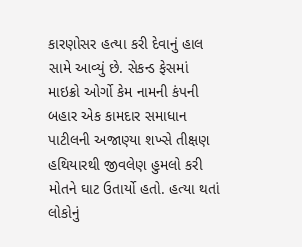કારણોસર હત્યા કરી દેવાનું હાલ સામે આવ્યું છે. સેકન્ડ ફેસમાં માઇક્રો ઓર્ગો કેમ નામની કંપની બહાર એક કામદાર સમાધાન પાટીલની અજાણ્યા શખ્સે તીક્ષણ હથિયારથી જીવલેણ હુમલો કરી મોતને ઘાટ ઉતાર્યો હતો. હત્યા થતાં લોકોનું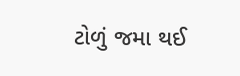ટોળું જમા થઈ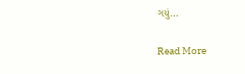ગયું…

Read More